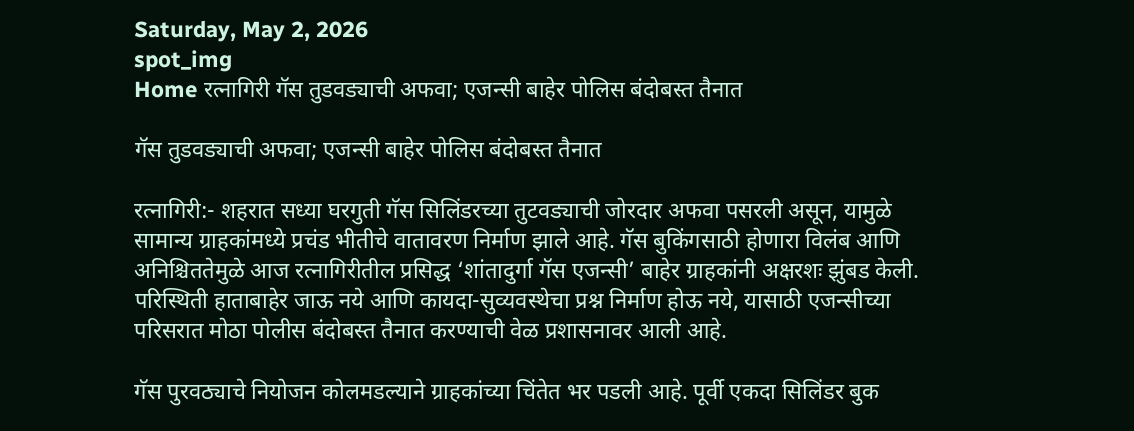Saturday, May 2, 2026
spot_img
Home रत्नागिरी गॅस तुडवड्याची अफवा; एजन्सी बाहेर पोलिस बंदोबस्त तैनात

गॅस तुडवड्याची अफवा; एजन्सी बाहेर पोलिस बंदोबस्त तैनात

रत्नागिरी:- शहरात सध्या घरगुती गॅस सिलिंडरच्या तुटवड्याची जोरदार अफवा पसरली असून, यामुळे सामान्य ग्राहकांमध्ये प्रचंड भीतीचे वातावरण निर्माण झाले आहे. गॅस बुकिंगसाठी होणारा विलंब आणि अनिश्चिततेमुळे आज रत्नागिरीतील प्रसिद्ध ‘शांतादुर्गा गॅस एजन्सी’ बाहेर ग्राहकांनी अक्षरशः झुंबड केली. परिस्थिती हाताबाहेर जाऊ नये आणि कायदा-सुव्यवस्थेचा प्रश्न निर्माण होऊ नये, यासाठी एजन्सीच्या परिसरात मोठा पोलीस बंदोबस्त तैनात करण्याची वेळ प्रशासनावर आली आहे.

गॅस पुरवठ्याचे नियोजन कोलमडल्याने ग्राहकांच्या चिंतेत भर पडली आहे. पूर्वी एकदा सिलिंडर बुक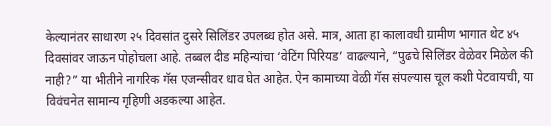केल्यानंतर साधारण २५ दिवसांत दुसरे सिलिंडर उपलब्ध होत असे. मात्र, आता हा कालावधी ग्रामीण भागात थेट ४५ दिवसांवर जाऊन पोहोचला आहे. तब्बल दीड महिन्यांचा ‘वेटिंग पिरियड’ वाढल्याने, “पुढचे सिलिंडर वेळेवर मिळेल की नाही?” या भीतीने नागरिक गॅस एजन्सीवर धाव घेत आहेत. ऐन कामाच्या वेळी गॅस संपल्यास चूल कशी पेटवायची, या विवंचनेत सामान्य गृहिणी अडकल्या आहेत.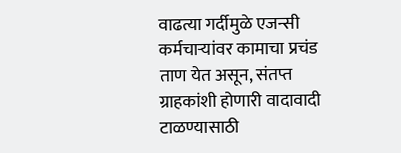वाढत्या गर्दीमुळे एजन्सी कर्मचाऱ्यांवर कामाचा प्रचंड ताण येत असून, संतप्त ग्राहकांशी होणारी वादावादी टाळण्यासाठी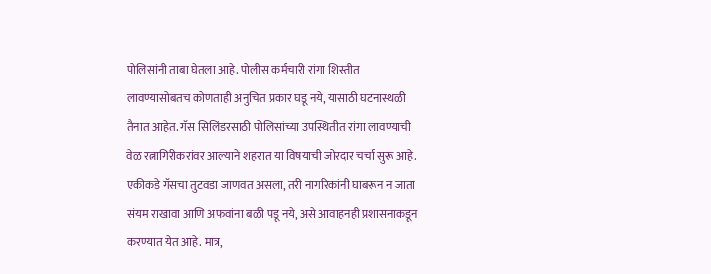पोलिसांनी ताबा घेतला आहे. पोलीस कर्मचारी रांगा शिस्तीत लावण्यासोबतच कोणताही अनुचित प्रकार घडू नये, यासाठी घटनास्थळी तैनात आहेत. गॅस सिलिंडरसाठी पोलिसांच्या उपस्थितीत रांगा लावण्याची वेळ रत्नागिरीकरांवर आल्याने शहरात या विषयाची जोरदार चर्चा सुरू आहे. एकीकडे गॅसचा तुटवडा जाणवत असला, तरी नागरिकांनी घाबरून न जाता संयम राखावा आणि अफवांना बळी पडू नये, असे आवाहनही प्रशासनाकडून करण्यात येत आहे. मात्र,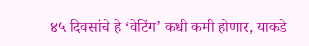४५ दिवसांचे हे ‘वेटिंग’ कधी कमी होणार, याकडे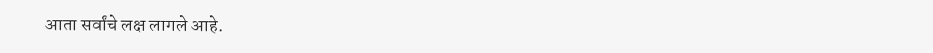आता सर्वांचे लक्ष लागले आहे.